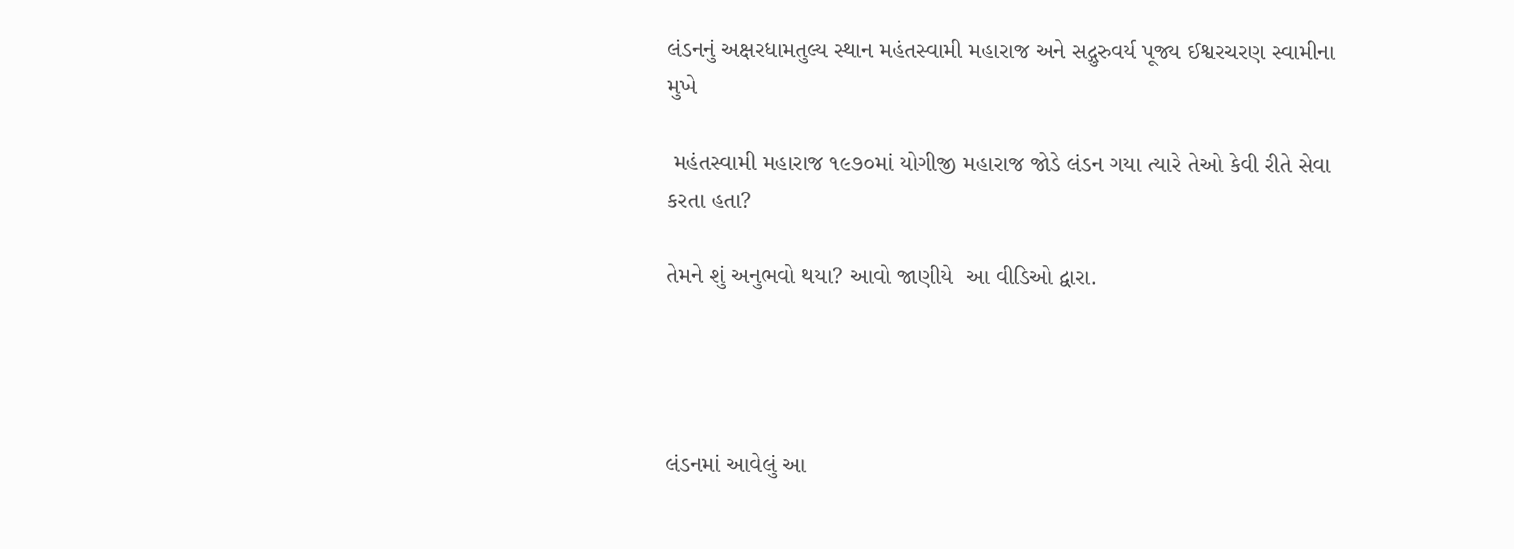લંડનનું અક્ષરધામતુલ્ય સ્થાન મહંતસ્વામી મહારાજ અને સદ્ગુરુવર્ય પૂજ્ય ઈશ્વરચરણ સ્વામીના મુખે

 મહંતસ્વામી મહારાજ ૧૯૭૦માં યોગીજી મહારાજ જોડે લંડન ગયા ત્યારે તેઓ કેવી રીતે સેવા કરતા હતા?

તેમને શું અનુભવો થયા? આવો જાણીયે  આ વીડિઓ દ્વારા.




લંડનમાં આવેલું આ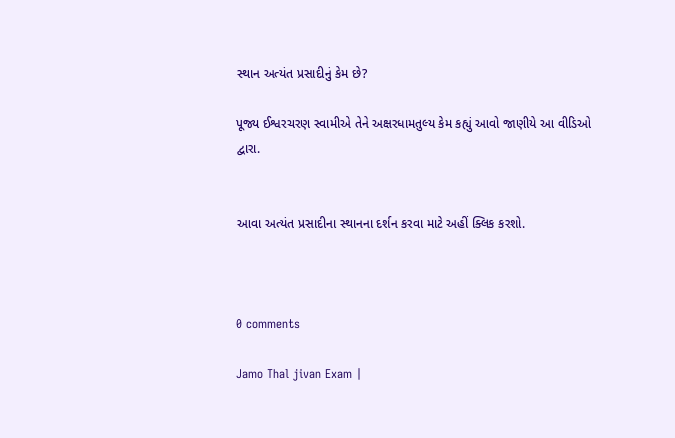સ્થાન અત્યંત પ્રસાદીનું કેમ છે?

પૂજ્ય ઈશ્વરચરણ સ્વામીએ તેને અક્ષરધામતુલ્ય કેમ કહ્યું આવો જાણીયે આ વીડિઓ દ્વારા.


આવા અત્યંત પ્રસાદીના સ્થાનના દર્શન કરવા માટે અહીં ક્લિક કરશો.



0 comments

Jamo Thal jivan Exam |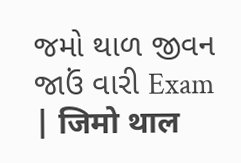જમો થાળ જીવન જાઉં વારી Exam | जिमो थाल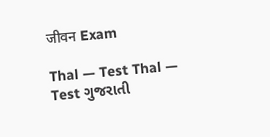जीवन Exam

Thal — Test Thal — Test ગુજરાતી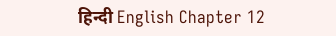हिन्दी English Chapter 12